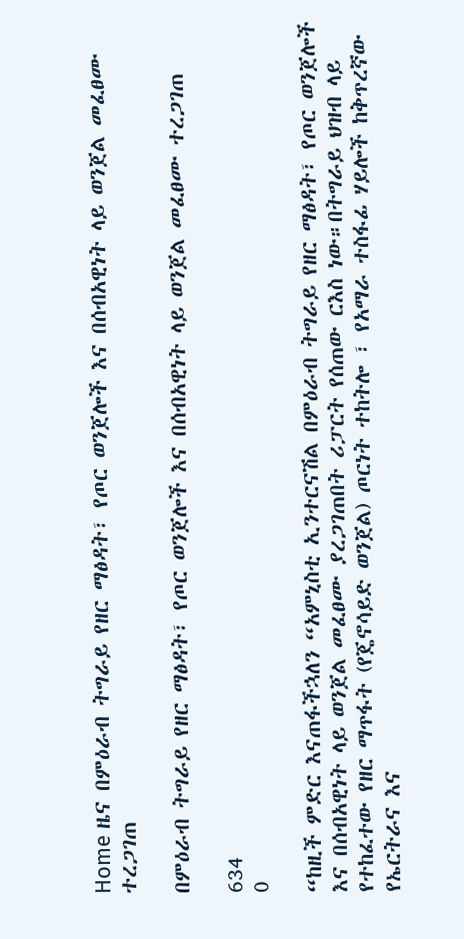Home ዜና በምዕራብ ትግራይ የዘር ማፅዳት፣ የጦር ወንጀሎች እና በሰብአዊነት ላይ ወንጀል መፈፀሙ ተረጋገጠ

በምዕራብ ትግራይ የዘር ማፅዳት፣ የጦር ወንጀሎች እና በሰብአዊነት ላይ ወንጀል መፈፀሙ ተረጋገጠ

634
0

“ከዚች ምድር እናጠፋችኋለን “አምኒስቲ ኢንተርናሽል በምዕራብ ትግራይ የዘር ማፅዳት፣ የጦር ወንጀሎች እና በሰብአዊነት ላይ ወንጀል መፈፀሙ ያረጋገጠበት ሪፓርት የሰጠው ርእስ ነው።በትግራይ ህዝብ ላይ የተከፈተው የዘር ማጥፋት (የጄኖሳይድ ወንጀል) ጦርነት ተከትሎ ፣ የአማራ ተስፋፊ ሃይሎች ከቅጥረኛው የኤርትራና እና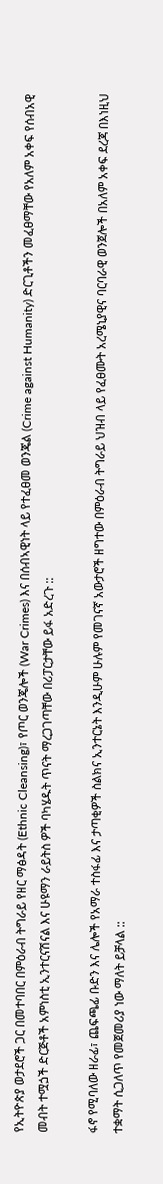የኢትዮጵያ ወታደሮች ጋር በመተባበር በምዕራብ ትግራይ የዘር ማፅዳት (Ethnic Cleansing)፣ የጦር ወንጄሎች (War Crimes) እና በሰብኣዊነት ላይ የተፈፀመ ወንጄል (Crime against Humanity) ድርጊቶችን መፈፀማቸው የአለም አቀፍ የሰብአዊ መብት ተሟጏች ድርጅቶች አምነስቲ ኢንተርናሽናል እና ሁዩማን ራይትስ ዎች ባካሄዱት ጥናት ማረጋገጣቸው በሪፓርታቸው ይፋ አድረጉ ::

ፋኖ የሚባለው ዘራፊ፣ ጨፍጫፊ ቡድን እና ሌሎች የአማራ ተስፋፊ እና ታጣቂዎች ስልክና ኢንተርኔት እንዲሁም ሁሉም የመገናኛ አውታሮች ዘግተው በምዕራብ ትግራይ ህዝብ ላይ የፈፀሙት አረሜኒያዊና ባርባራዊ ወንጀሎች በአለም አቀፍ ደረጃ በእነዚህ ተቋማት ሲጋለጥ የመጀመሪያ ነው ማለት ይቻላል ::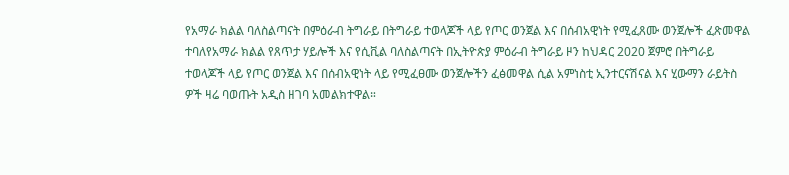የአማራ ክልል ባለስልጣናት በምዕራብ ትግራይ በትግራይ ተወላጆች ላይ የጦር ወንጀል እና በሰብአዊነት የሚፈጸሙ ወንጀሎች ፈጽመዋል ተባለየአማራ ክልል የጸጥታ ሃይሎች እና የሲቪል ባለስልጣናት በኢትዮጵያ ምዕራብ ትግራይ ዞን ከህዳር 2020 ጀምሮ በትግራይ ተወላጆች ላይ የጦር ወንጀል እና በሰብአዊነት ላይ የሚፈፀሙ ወንጀሎችን ፈፅመዋል ሲል አምነስቲ ኢንተርናሽናል እና ሂውማን ራይትስ ዎች ዛሬ ባወጡት አዲስ ዘገባ አመልክተዋል።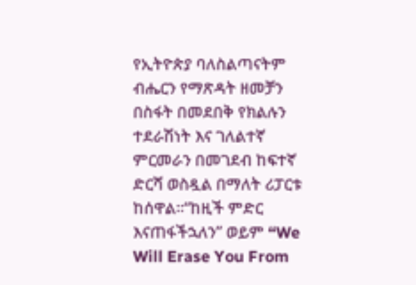የኢትዮጵያ ባለስልጣናትም ብሔርን የማጽዳት ዘመቻን በስፋት በመደበቅ የክልሉን ተደራሽነት እና ገለልተኛ ምርመራን በመገደብ ከፍተኛ ድርሻ ወስዷል በማለት ሪፓርቱ ከሰዋል።“ከዚች ምድር እናጠፋችኋለን” ወይም “We Will Erase You From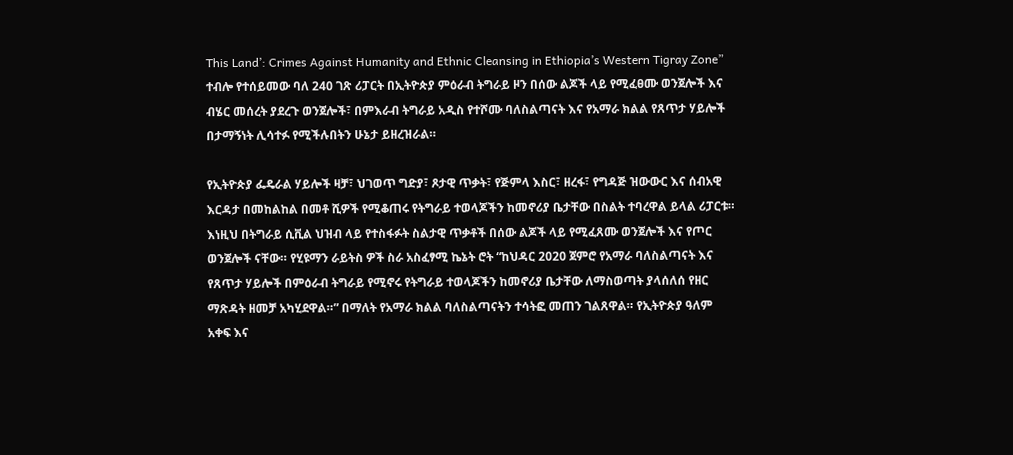This Land’: Crimes Against Humanity and Ethnic Cleansing in Ethiopia’s Western Tigray Zone” ተብሎ የተሰይመው ባለ 240 ገጽ ሪፓርት በኢትዮጵያ ምዕራብ ትግራይ ዞን በሰው ልጆች ላይ የሚፈፀሙ ወንጀሎች እና ብሄር መሰረት ያደረጉ ወንጀሎች፣ በምእራብ ትግራይ አዲስ የተሾሙ ባለስልጣናት እና የአማራ ክልል የጸጥታ ሃይሎች በታማኝነት ሊሳተፉ የሚችሉበትን ሁኔታ ይዘረዝራል።

የኢትዮጵያ ፌዴራል ሃይሎች ዛቻ፣ ህገወጥ ግድያ፣ ጾታዊ ጥቃት፣ የጅምላ እስር፣ ዘረፋ፣ የግዳጅ ዝውውር እና ሰብአዊ እርዳታ በመከልከል በመቶ ሺዎች የሚቆጠሩ የትግራይ ተወላጆችን ከመኖሪያ ቤታቸው በስልት ተባረዋል ይላል ሪፓርቱ። እነዚህ በትግራይ ሲቪል ህዝብ ላይ የተስፋፉት ስልታዊ ጥቃቶች በሰው ልጆች ላይ የሚፈጸሙ ወንጀሎች እና የጦር ወንጀሎች ናቸው። የሂዩማን ራይትስ ዎች ስራ አስፈፃሚ ኬኔት ሮት “ከህዳር 2020 ጀምሮ የአማራ ባለስልጣናት እና የጸጥታ ሃይሎች በምዕራብ ትግራይ የሚኖሩ የትግራይ ተወላጆችን ከመኖሪያ ቤታቸው ለማስወጣት ያላሰለሰ የዘር ማጽዳት ዘመቻ አካሂደዋል።” በማለት የአማራ ክልል ባለስልጣናትን ተሳትፎ መጠን ገልጸዋል። የኢትዮጵያ ዓለም አቀፍ እና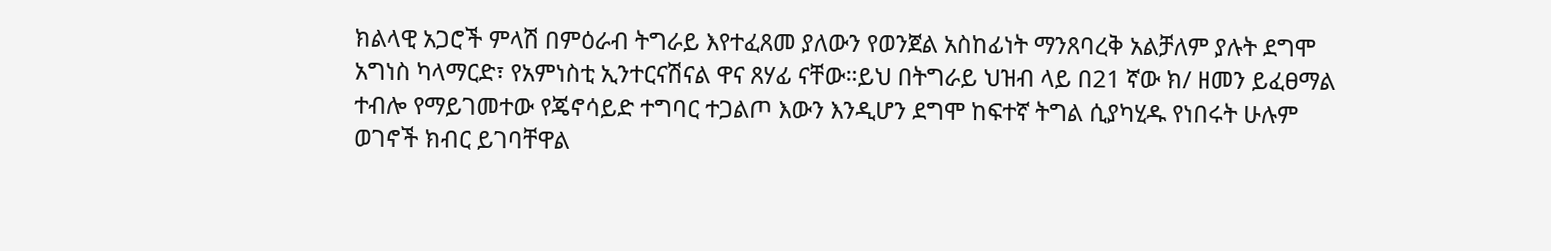ክልላዊ አጋሮች ምላሽ በምዕራብ ትግራይ እየተፈጸመ ያለውን የወንጀል አስከፊነት ማንጸባረቅ አልቻለም ያሉት ደግሞ አግነስ ካላማርድ፣ የአምነስቲ ኢንተርናሽናል ዋና ጸሃፊ ናቸው።ይህ በትግራይ ህዝብ ላይ በ21 ኛው ክ/ ዘመን ይፈፀማል ተብሎ የማይገመተው የጄኖሳይድ ተግባር ተጋልጦ እውን እንዲሆን ደግሞ ከፍተኛ ትግል ሲያካሂዱ የነበሩት ሁሉም ወገኖች ክብር ይገባቸዋል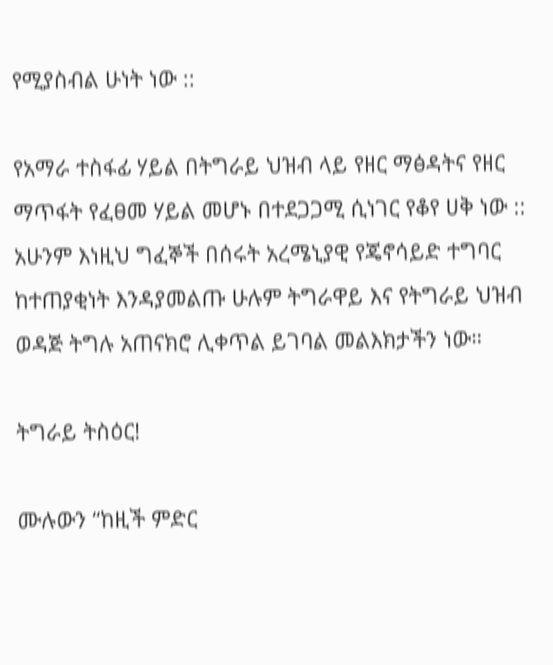የሚያስብል ሁነት ነው ::

የአማራ ተስፋፊ ሃይል በትግራይ ህዝብ ላይ የዘር ማፅዳትና የዘር ማጥፋት የፈፀመ ሃይል መሆኑ በተደጋጋሚ ሲነገር የቆየ ሀቅ ነው :: አሁንም እነዚህ ግፈኞች በሰሩት አረሜኒያዊ የጄኖሳይድ ተግባር ከተጠያቂነት እንዳያመልጡ ሁሉም ትግራዋይ እና የትግራይ ህዝብ ወዳጅ ትግሉ አጠናክሮ ሊቀጥል ይገባል መልእክታችን ነው።

ትግራይ ትስዕር!

ሙሉውን “ከዚች ምድር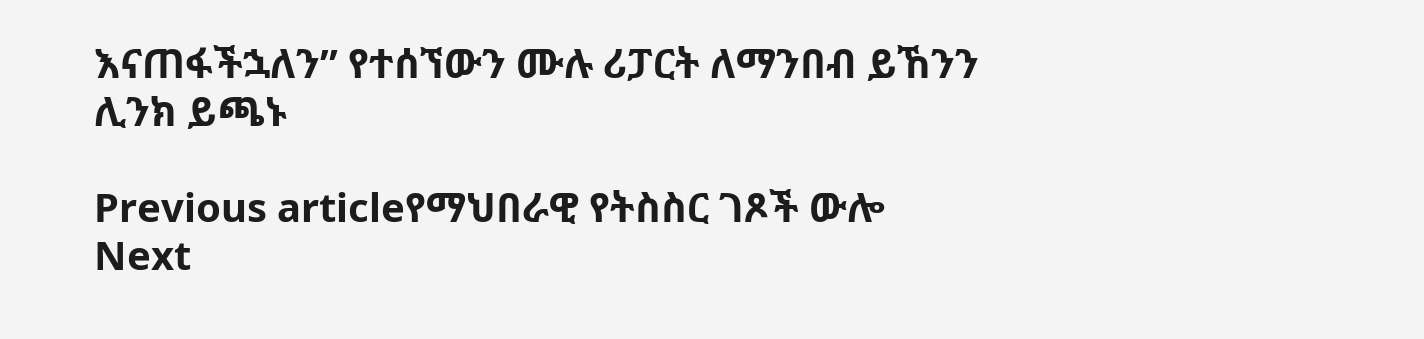እናጠፋችኋለን” የተሰኘውን ሙሉ ሪፓርት ለማንበብ ይኸንን ሊንክ ይጫኑ

Previous articleየማህበራዊ የትስስር ገጾች ውሎ
Next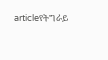articleየትግራይ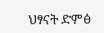ህፃናት ድምፅ